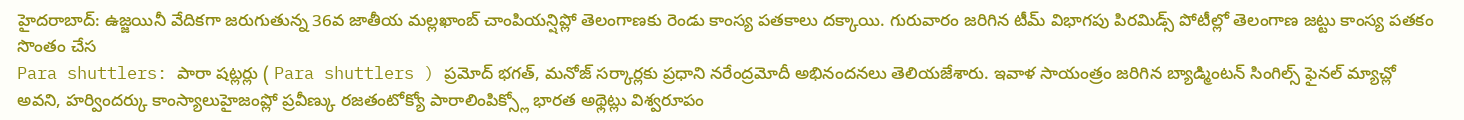హైదరాబాద్: ఉజ్జయినీ వేదికగా జరుగుతున్న 36వ జాతీయ మల్లఖాంబ్ చాంపియన్షిప్లో తెలంగాణకు రెండు కాంస్య పతకాలు దక్కాయి. గురువారం జరిగిన టీమ్ విభాగపు పిరమిడ్స్ పోటీల్లో తెలంగాణ జట్టు కాంస్య పతకం సొంతం చేస
Para shuttlers: పారా షట్లర్లు ( Para shuttlers ) ప్రమోద్ భగత్, మనోజ్ సర్కార్లకు ప్రధాని నరేంద్రమోదీ అభినందనలు తెలియజేశారు. ఇవాళ సాయంత్రం జరిగిన బ్యాడ్మింటన్ సింగిల్స్ ఫైనల్ మ్యాచ్లో
అవని, హర్విందర్కు కాంస్యాలుహైజంప్లో ప్రవీణ్కు రజతంటోక్యో పారాలింపిక్స్లో భారత అథ్లెట్లు విశ్వరూపం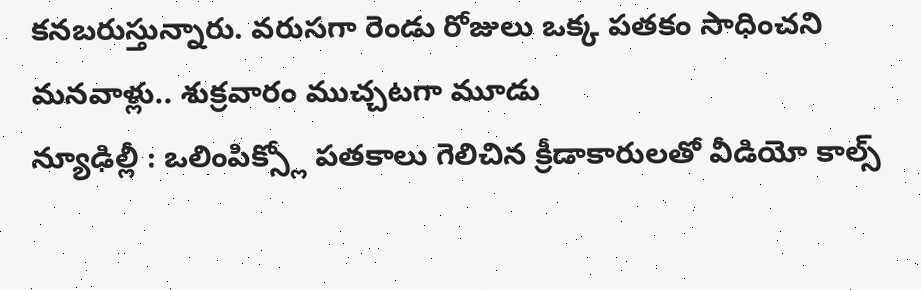కనబరుస్తున్నారు. వరుసగా రెండు రోజులు ఒక్క పతకం సాధించని మనవాళ్లు.. శుక్రవారం ముచ్చటగా మూడు
న్యూఢిల్లీ : ఒలింపిక్స్లో పతకాలు గెలిచిన క్రీడాకారులతో వీడియో కాల్స్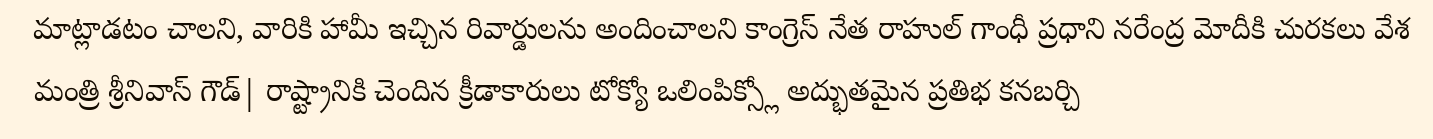మాట్లాడటం చాలని, వారికి హామీ ఇచ్చిన రివార్డులను అందించాలని కాంగ్రెస్ నేత రాహుల్ గాంధీ ప్రధాని నరేంద్ర మోదీకి చురకలు వేశ
మంత్రి శ్రీనివాస్ గౌడ్| రాష్ట్రానికి చెందిన క్రీడాకారులు టోక్యో ఒలింపిక్స్లో అద్భుతమైన ప్రతిభ కనబర్చి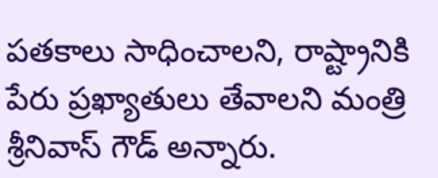పతకాలు సాధించాలని, రాష్ట్రానికి పేరు ప్రఖ్యాతులు తేవాలని మంత్రి శ్రీనివాస్ గౌడ్ అన్నారు.